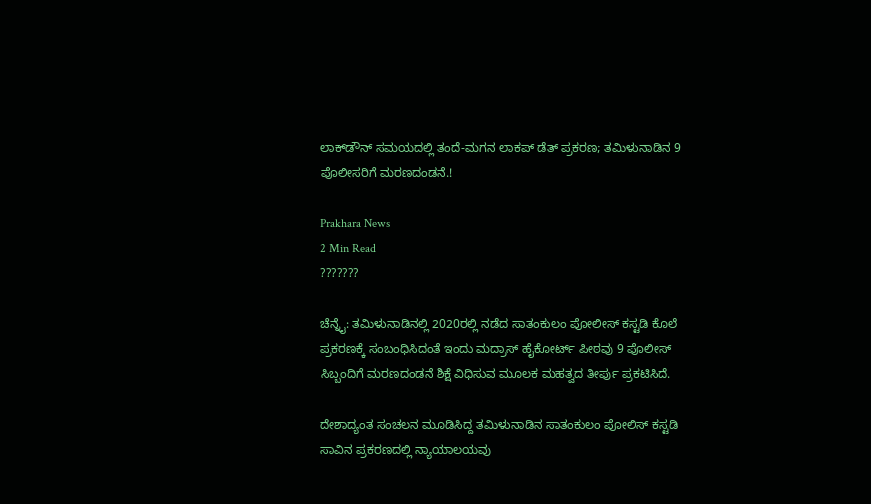ಲಾಕ್‌ಡೌನ್ ಸಮಯದಲ್ಲಿ ತಂದೆ-ಮಗನ ಲಾಕಪ್ ಡೆತ್ ಪ್ರಕರಣ; ತಮಿಳುನಾಡಿನ 9 ಪೊಲೀಸರಿಗೆ ಮರಣದಂಡನೆ.!

Prakhara News
2 Min Read
???????

ಚೆನ್ನೈ: ತಮಿಳುನಾಡಿನಲ್ಲಿ 2020ರಲ್ಲಿ ನಡೆದ ಸಾತಂಕುಲಂ ಪೋಲೀಸ್ ಕಸ್ಟಡಿ ಕೊಲೆ ಪ್ರಕರಣಕ್ಕೆ ಸಂಬಂಧಿಸಿದಂತೆ ಇಂದು ಮದ್ರಾಸ್ ಹೈಕೋರ್ಟ್‌ ಪೀಠವು 9 ಪೊಲೀಸ್ ಸಿಬ್ಬಂದಿಗೆ ಮರಣದಂಡನೆ ಶಿಕ್ಷೆ ವಿಧಿಸುವ ಮೂಲಕ ಮಹತ್ವದ ತೀರ್ಪು ಪ್ರಕಟಿಸಿದೆ.

ದೇಶಾದ್ಯಂತ ಸಂಚಲನ ಮೂಡಿಸಿದ್ದ ತಮಿಳುನಾಡಿನ ಸಾತಂಕುಲಂ ಪೋಲಿಸ್ ಕಸ್ಟಡಿ ಸಾವಿನ ಪ್ರಕರಣದಲ್ಲಿ ನ್ಯಾಯಾಲಯವು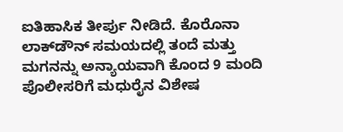ಐತಿಹಾಸಿಕ ತೀರ್ಪು ನೀಡಿದೆ. ಕೊರೊನಾ ಲಾಕ್‌ಡೌನ್ ಸಮಯದಲ್ಲಿ ತಂದೆ ಮತ್ತು ಮಗನನ್ನು ಅನ್ಯಾಯವಾಗಿ ಕೊಂದ 9 ಮಂದಿ ಪೊಲೀಸರಿಗೆ ಮಧುರೈನ ವಿಶೇಷ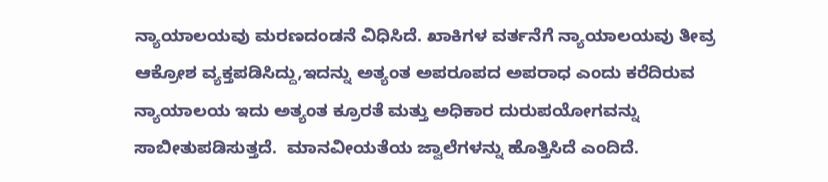ನ್ಯಾಯಾಲಯವು ಮರಣದಂಡನೆ ವಿಧಿಸಿದೆ. ಖಾಕಿಗಳ ವರ್ತನೆಗೆ ನ್ಯಾಯಾಲಯವು ತೀವ್ರ ಆಕ್ರೋಶ ವ್ಯಕ್ತಪಡಿಸಿದ್ದು,ಇದನ್ನು ಅತ್ಯಂತ ಅಪರೂಪದ ಅಪರಾಧ ಎಂದು ಕರೆದಿರುವ ನ್ಯಾಯಾಲಯ ಇದು ಅತ್ಯಂತ ಕ್ರೂರತೆ ಮತ್ತು ಅಧಿಕಾರ ದುರುಪಯೋಗವನ್ನು ಸಾಬೀತುಪಡಿಸುತ್ತದೆ.  ಮಾನವೀಯತೆಯ ಜ್ವಾಲೆಗಳನ್ನು ಹೊತ್ತಿಸಿದೆ ಎಂದಿದೆ.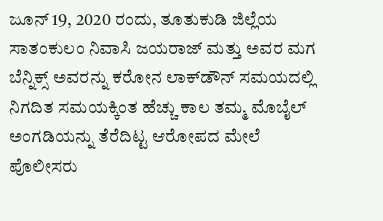ಜೂನ್ 19, 2020 ರಂದು, ತೂತುಕುಡಿ ಜಿಲ್ಲೆಯ ಸಾತಂಕುಲಂ ನಿವಾಸಿ ಜಯರಾಜ್ ಮತ್ತು ಅವರ ಮಗ ಬೆನ್ನಿಕ್ಸ್ ಅವರನ್ನು ಕರೋನ ಲಾಕ್‌ಡೌನ್ ಸಮಯದಲ್ಲಿ ನಿಗದಿತ ಸಮಯಕ್ಕಿಂತ ಹೆಚ್ಚು ಕಾಲ ತಮ್ಮ ಮೊಬೈಲ್ ಅಂಗಡಿಯನ್ನು ತೆರೆದಿಟ್ಟ ಆರೋಪದ ಮೇಲೆ ಪೊಲೀಸರು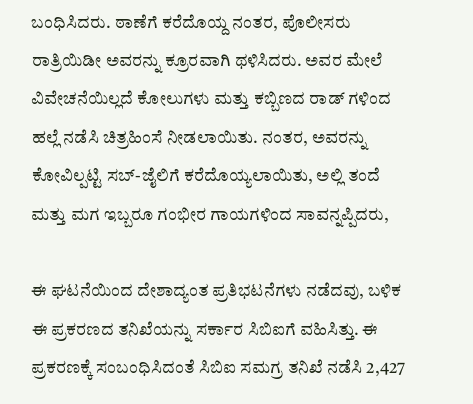ಬಂಧಿಸಿದರು. ಠಾಣೆಗೆ ಕರೆದೊಯ್ದ ನಂತರ, ಪೊಲೀಸರು ರಾತ್ರಿಯಿಡೀ ಅವರನ್ನು ಕ್ರೂರವಾಗಿ ಥಳಿಸಿದರು. ಅವರ ಮೇಲೆ ವಿವೇಚನೆಯಿಲ್ಲದೆ ಕೋಲುಗಳು ಮತ್ತು ಕಬ್ಬಿಣದ ರಾಡ್ ಗಳಿಂದ ಹಲ್ಲೆ ನಡೆಸಿ ಚಿತ್ರಹಿಂಸೆ ನೀಡಲಾಯಿತು. ನಂತರ, ಅವರನ್ನು ಕೋವಿಲ್ಪಟ್ಟಿ ಸಬ್-ಜೈಲಿಗೆ ಕರೆದೊಯ್ಯಲಾಯಿತು, ಅಲ್ಲಿ ತಂದೆ ಮತ್ತು ಮಗ ಇಬ್ಬರೂ ಗಂಭೀರ ಗಾಯಗಳಿಂದ ಸಾವನ್ನಪ್ಪಿದರು,

ಈ ಘಟನೆಯಿಂದ ದೇಶಾದ್ಯಂತ ಪ್ರತಿಭಟನೆಗಳು ನಡೆದವು, ಬಳಿಕ ಈ ಪ್ರಕರಣದ ತನಿಖೆಯನ್ನು ಸರ್ಕಾರ ಸಿಬಿಐಗೆ ವಹಿಸಿತ್ತು. ಈ ಪ್ರಕರಣಕ್ಕೆ ಸಂಬಂಧಿಸಿದಂತೆ ಸಿಬಿಐ ಸಮಗ್ರ ತನಿಖೆ ನಡೆಸಿ 2,427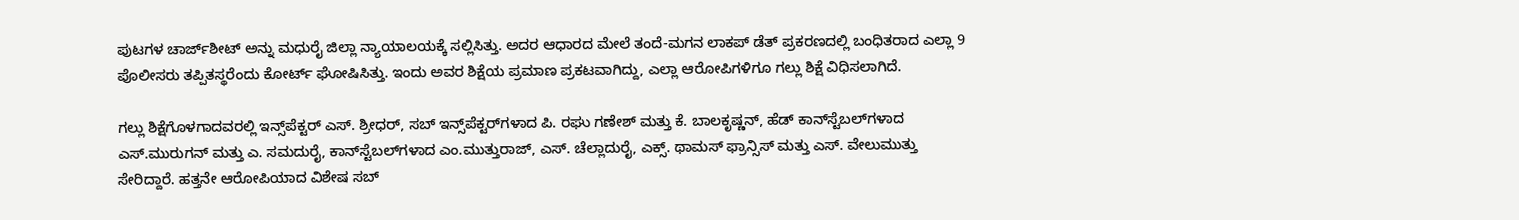ಪುಟಗಳ ಚಾರ್ಜ್‌ಶೀಟ್ ಅನ್ನು ಮಧುರೈ ಜಿಲ್ಲಾ ನ್ಯಾಯಾಲಯಕ್ಕೆ ಸಲ್ಲಿಸಿತ್ತು. ಅದರ ಆಧಾರದ ಮೇಲೆ ತಂದೆ-ಮಗನ ಲಾಕಪ್ ಡೆತ್ ಪ್ರಕರಣದಲ್ಲಿ ಬಂಧಿತರಾದ ಎಲ್ಲಾ 9 ಪೊಲೀಸರು ತಪ್ಪಿತಸ್ಥರೆಂದು ಕೋರ್ಟ್ ಘೋಷಿಸಿತ್ತು. ಇಂದು ಅವರ ಶಿಕ್ಷೆಯ ಪ್ರಮಾಣ ಪ್ರಕಟವಾಗಿದ್ದು, ಎಲ್ಲಾ ಆರೋಪಿಗಳಿಗೂ ಗಲ್ಲು ಶಿಕ್ಷೆ ವಿಧಿಸಲಾಗಿದೆ.

ಗಲ್ಲು ಶಿಕ್ಷೆಗೊಳಗಾದವರಲ್ಲಿ ಇನ್ಸ್‌ಪೆಕ್ಟರ್ ಎಸ್. ಶ್ರೀಧರ್, ಸಬ್ ಇನ್ಸ್‌ಪೆಕ್ಟರ್‌ಗಳಾದ ಪಿ. ರಘು ಗಣೇಶ್ ಮತ್ತು ಕೆ. ಬಾಲಕೃಷ್ಣನ್, ಹೆಡ್ ಕಾನ್‌ಸ್ಟೆಬಲ್‌ಗಳಾದ ಎಸ್.ಮುರುಗನ್ ಮತ್ತು ಎ. ಸಮದುರೈ, ಕಾನ್‌ಸ್ಟೆಬಲ್‌ಗಳಾದ ಎಂ.ಮುತ್ತುರಾಜ್, ಎಸ್. ಚೆಲ್ಲಾದುರೈ, ಎಕ್ಸ್. ಥಾಮಸ್ ಫ್ರಾನ್ಸಿಸ್ ಮತ್ತು ಎಸ್. ವೇಲುಮುತ್ತು ಸೇರಿದ್ದಾರೆ. ಹತ್ತನೇ ಆರೋಪಿಯಾದ ವಿಶೇಷ ಸಬ್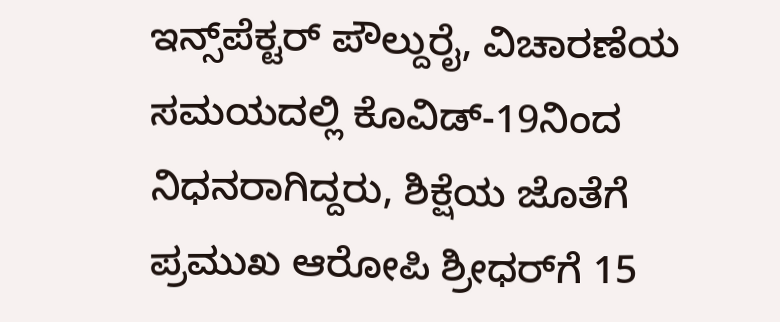ಇನ್ಸ್‌ಪೆಕ್ಟರ್ ಪೌಲ್ದುರೈ, ವಿಚಾರಣೆಯ ಸಮಯದಲ್ಲಿ ಕೊವಿಡ್-19ನಿಂದ ನಿಧನರಾಗಿದ್ದರು, ಶಿಕ್ಷೆಯ ಜೊತೆಗೆ ಪ್ರಮುಖ ಆರೋಪಿ ಶ್ರೀಧರ್‌ಗೆ 15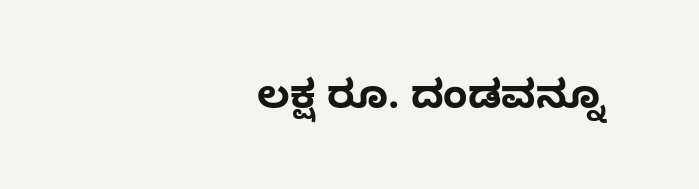ಲಕ್ಷ ರೂ. ದಂಡವನ್ನೂ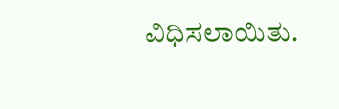ವಿಧಿಸಲಾಯಿತು.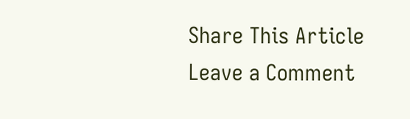Share This Article
Leave a Comment